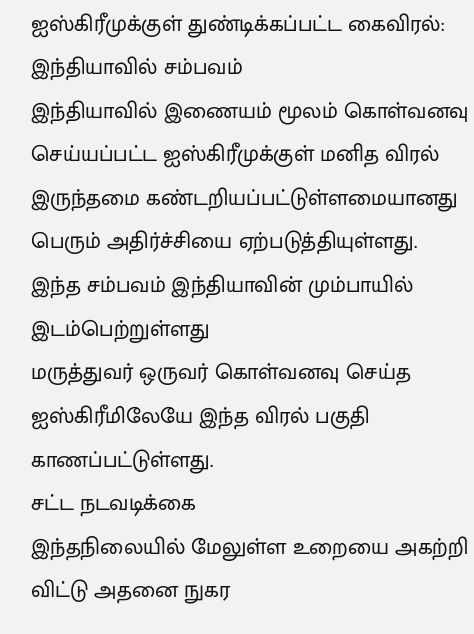ஐஸ்கிரீமுக்குள் துண்டிக்கப்பட்ட கைவிரல்: இந்தியாவில் சம்பவம்
இந்தியாவில் இணையம் மூலம் கொள்வனவு செய்யப்பட்ட ஐஸ்கிரீமுக்குள் மனித விரல் இருந்தமை கண்டறியப்பட்டுள்ளமையானது பெரும் அதிர்ச்சியை ஏற்படுத்தியுள்ளது.
இந்த சம்பவம் இந்தியாவின் மும்பாயில் இடம்பெற்றுள்ளது
மருத்துவர் ஒருவர் கொள்வனவு செய்த ஐஸ்கிரீமிலேயே இந்த விரல் பகுதி காணப்பட்டுள்ளது.
சட்ட நடவடிக்கை
இந்தநிலையில் மேலுள்ள உறையை அகற்றி விட்டு அதனை நுகர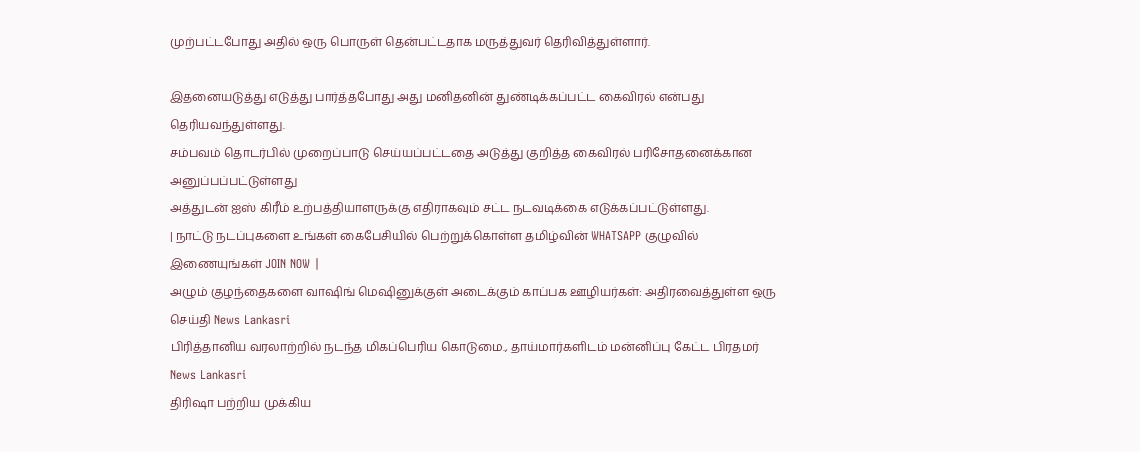முற்பட்டபோது அதில் ஒரு பொருள் தென்பட்டதாக மருத்துவர் தெரிவித்துள்ளார்.

இதனையடுத்து எடுத்து பார்த்தபோது அது மனிதனின் துண்டிக்கப்பட்ட கைவிரல் என்பது தெரியவந்துள்ளது.
சம்பவம் தொடர்பில் முறைப்பாடு செய்யப்பட்டதை அடுத்து குறித்த கைவிரல் பரிசோதனைக்கான அனுப்பப்பட்டுள்ளது
அத்துடன் ஐஸ் கிரீம் உற்பத்தியாளருக்கு எதிராகவும் சட்ட நடவடிக்கை எடுக்கப்பட்டுள்ளது.
| நாட்டு நடப்புகளை உங்கள் கைபேசியில் பெற்றுக்கொள்ள தமிழ்வின் WHATSAPP குழுவில் இணையுங்கள் JOIN NOW |
அழும் குழந்தைகளை வாஷிங் மெஷினுக்குள் அடைக்கும் காப்பக ஊழியர்கள்: அதிரவைத்துள்ள ஒரு செய்தி News Lankasri
பிரித்தானிய வரலாற்றில் நடந்த மிகப்பெரிய கொடுமை., தாய்மார்களிடம் மன்னிப்பு கேட்ட பிரதமர் News Lankasri
திரிஷா பற்றிய முக்கிய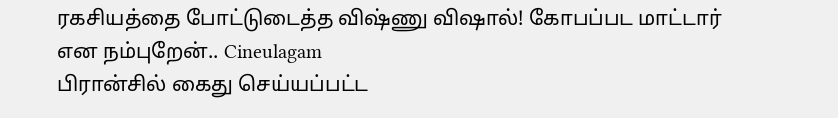ரகசியத்தை போட்டுடைத்த விஷ்ணு விஷால்! கோபப்பட மாட்டார் என நம்புறேன்.. Cineulagam
பிரான்சில் கைது செய்யப்பட்ட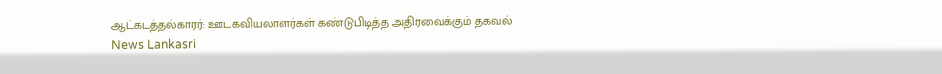ஆட்கடத்தல்காரர்: ஊடகவியலாளர்கள் கண்டுபிடித்த அதிரவைக்கும் தகவல் News Lankasri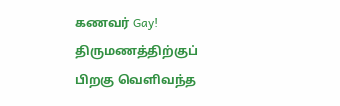கணவர் Gay! திருமணத்திற்குப் பிறகு வெளிவந்த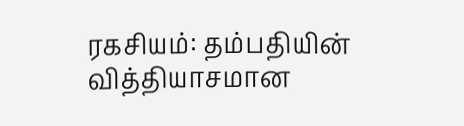ரகசியம்: தம்பதியின் வித்தியாசமான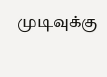முடிவுக்கு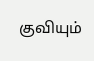குவியும்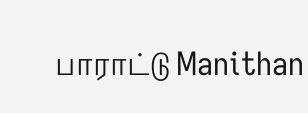பாராட்டு Manithan